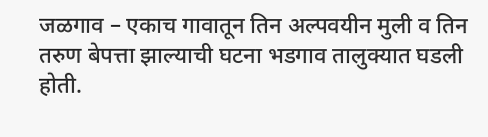जळगाव – एकाच गावातून तिन अल्पवयीन मुली व तिन तरुण बेपत्ता झाल्याची घटना भडगाव तालुक्यात घडली होती.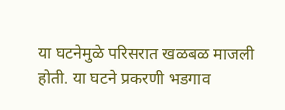या घटनेमुळे परिसरात खळबळ माजली होती. या घटने प्रकरणी भडगाव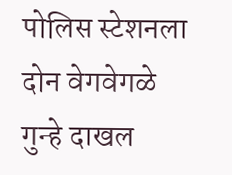पोलिस स्टेशनला दोन वेगवेगळे गुन्हे दाखल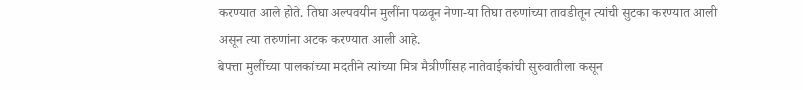करण्यात आले होते. तिघा अल्पवयीन मुलींना पळवून नेणा-या तिघा तरुणांच्या तावडीतून त्यांची सुटका करण्यात आली असून त्या तरुणांना अटक करण्यात आली आहे.
बेपत्ता मुलींच्या पालकांच्या मदतीने त्यांच्या मित्र मैत्रीणींसह नातेवाईकांची सुरुवातीला कसून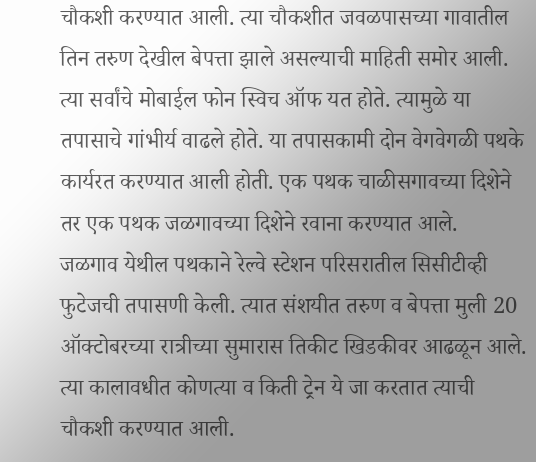चौकशी करण्यात आली. त्या चौकशीत जवळपासच्या गावातील तिन तरुण देखील बेपत्ता झाले असल्याची माहिती समोर आली. त्या सर्वांचे मोबाईल फोन स्विच ऑफ यत होते. त्यामुळे या तपासाचे गांभीर्य वाढले होते. या तपासकामी दोन वेगवेगळी पथके कार्यरत करण्यात आली होती. एक पथक चाळीसगावच्या दिशेने तर एक पथक जळगावच्या दिशेने रवाना करण्यात आले.
जळगाव येथील पथकाने रेल्वे स्टेशन परिसरातील सिसीटीव्ही फुटेजची तपासणी केली. त्यात संशयीत तरुण व बेपत्ता मुली 20 ऑक्टोबरच्या रात्रीच्या सुमारास तिकीट खिडकीवर आढळून आले. त्या कालावधीत कोणत्या व किती ट्रेन ये जा करतात त्याची चौकशी करण्यात आली.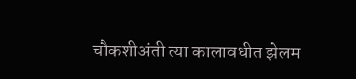चौकशीअंती त्या कालावधीत झेलम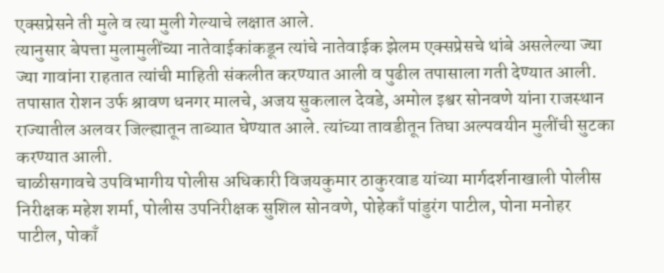एक्सप्रेसने ती मुले व त्या मुली गेल्याचे लक्षात आले.
त्यानुसार बेपत्ता मुलामुलींच्या नातेवाईकांकडून त्यांचे नातेवाईक झेलम एक्सप्रेसचे थांबे असलेल्या ज्या ज्या गावांना राहतात त्यांची माहिती संकलीत करण्यात आली व पुढील तपासाला गती देण्यात आली. तपासात रोशन उर्फ श्रावण धनगर मालचे, अजय सुकलाल देवडे, अमोल इश्वर सोनवणे यांना राजस्थान राज्यातील अलवर जिल्ह्यातून ताब्यात घेण्यात आले. त्यांच्या तावडीतून तिघा अल्पवयीन मुलींची सुटका करण्यात आली.
चाळीसगावचे उपविभागीय पोलीस अधिकारी विजयकुमार ठाकुरवाड यांच्या मार्गदर्शनाखाली पोलीस निरीक्षक महेश शर्मा, पोलीस उपनिरीक्षक सुशिल सोनवणे, पोहेकाँ पांडुरंग पाटील, पोना मनोहर पाटील, पोकाँ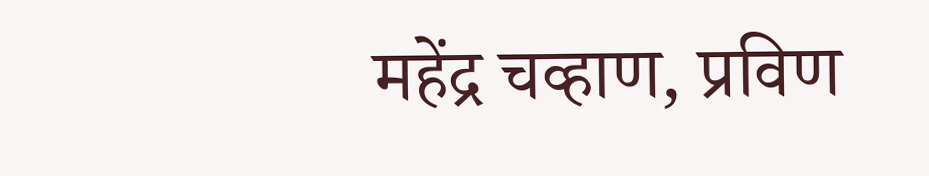महेंद्र चव्हाण, प्रविण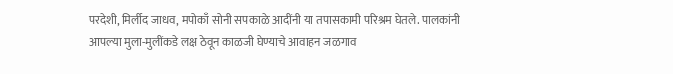परदेशी, मिर्लीद जाधव, मपोकाँ सोनी सपकाळे आदींनी या तपासकामी परिश्रम घेतले. पालकांनी आपल्या मुला-मुलींकडे लक्ष ठेवून काळजी घेण्याचे आवाहन जळगाव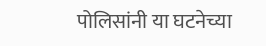पोलिसांनी या घटनेच्या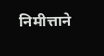निमीत्ताने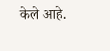केले आहे.